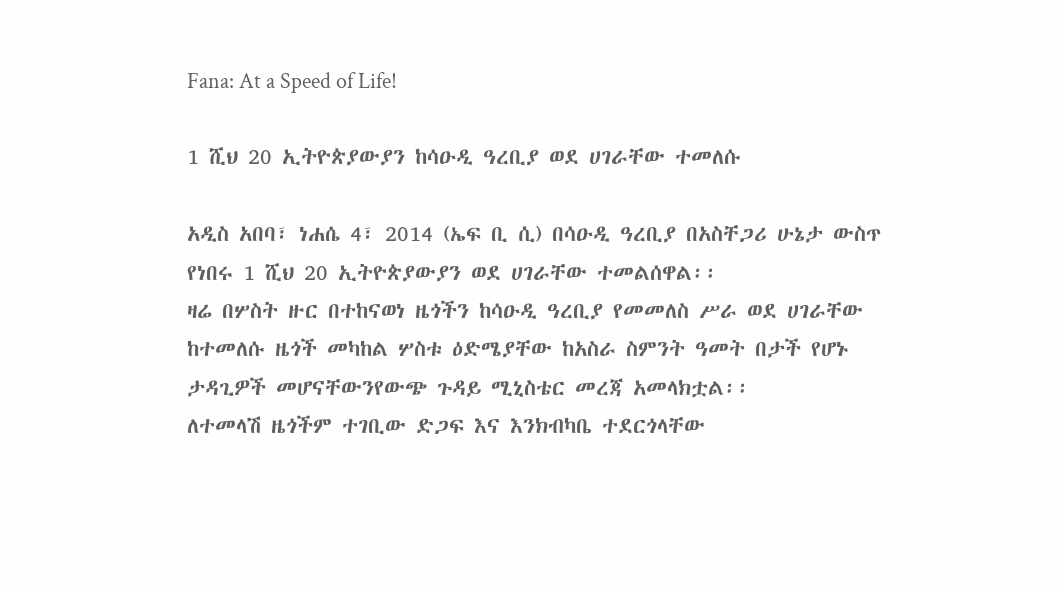Fana: At a Speed of Life!

1 ሺህ 20 ኢትዮጵያውያን ከሳዑዲ ዓረቢያ ወደ ሀገራቸው ተመለሱ

አዲስ አበባ፣ ነሐሴ 4፣ 2014 (ኤፍ ቢ ሲ) በሳዑዲ ዓረቢያ በአስቸጋሪ ሁኔታ ውስጥ የነበሩ 1 ሺህ 20 ኢትዮጵያውያን ወደ ሀገራቸው ተመልሰዋል፡፡
ዛሬ በሦስት ዙር በተከናወነ ዜጎችን ከሳዑዲ ዓረቢያ የመመለስ ሥራ ወደ ሀገራቸው ከተመለሱ ዜጎች መካከል ሦስቱ ዕድሜያቸው ከአስራ ስምንት ዓመት በታች የሆኑ ታዳጊዎች መሆናቸውንየውጭ ጉዳይ ሚኒስቴር መረጃ አመላክቷል፡፡
ለተመላሽ ዜጎችም ተገቢው ድጋፍ እና እንክብካቤ ተደርጎላቸው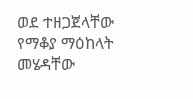ወደ ተዘጋጀላቸው የማቆያ ማዕከላት መሄዳቸው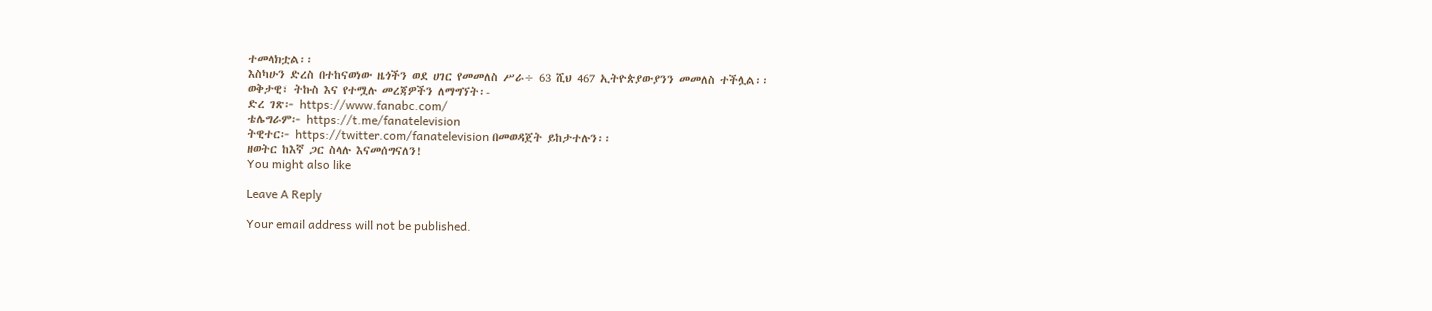ተመላክቷል፡፡
እስካሁን ድረስ በተከናወነው ዜጎችን ወደ ሀገር የመመለስ ሥራ÷ 63 ሺህ 467 ኢትዮጵያውያንን መመለስ ተችሏል፡፡
ወቅታዊ፣ ትኩስ እና የተሟሉ መረጃዎችን ለማግኘት፡-
ድረ ገጽ፦ https://www.fanabc.com/
ቴሌግራም፦ https://t.me/fanatelevision
ትዊተር፦ https://twitter.com/fanatelevision በመወዳጀት ይከታተሉን፡፡
ዘወትር ከእኛ ጋር ስላሉ እናመሰግናለን!
You might also like

Leave A Reply

Your email address will not be published.